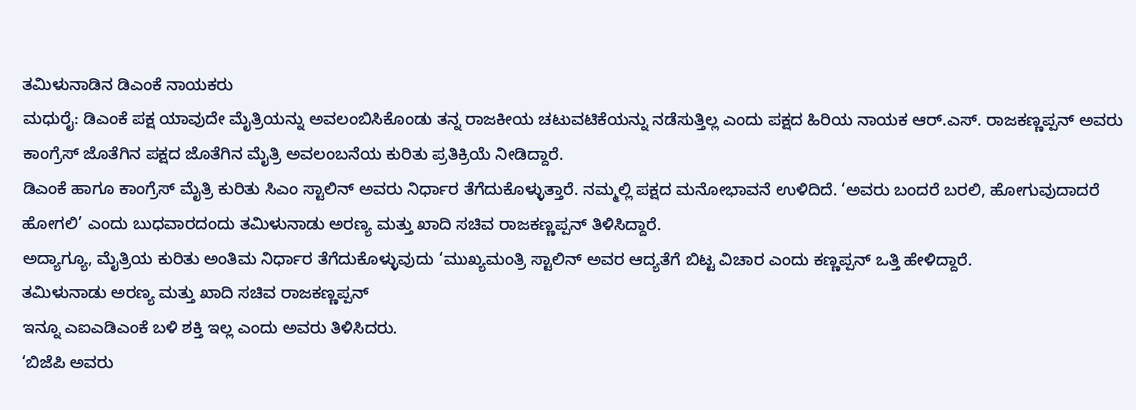ತಮಿಳುನಾಡಿನ ಡಿಎಂಕೆ ನಾಯಕರು
ಮಧುರೈ: ಡಿಎಂಕೆ ಪಕ್ಷ ಯಾವುದೇ ಮೈತ್ರಿಯನ್ನು ಅವಲಂಬಿಸಿಕೊಂಡು ತನ್ನ ರಾಜಕೀಯ ಚಟುವಟಿಕೆಯನ್ನು ನಡೆಸುತ್ತಿಲ್ಲ ಎಂದು ಪಕ್ಷದ ಹಿರಿಯ ನಾಯಕ ಆರ್.ಎಸ್. ರಾಜಕಣ್ಣಪ್ಪನ್ ಅವರು ಕಾಂಗ್ರೆಸ್ ಜೊತೆಗಿನ ಪಕ್ಷದ ಜೊತೆಗಿನ ಮೈತ್ರಿ ಅವಲಂಬನೆಯ ಕುರಿತು ಪ್ರತಿಕ್ರಿಯೆ ನೀಡಿದ್ದಾರೆ.
ಡಿಎಂಕೆ ಹಾಗೂ ಕಾಂಗ್ರೆಸ್ ಮೈತ್ರಿ ಕುರಿತು ಸಿಎಂ ಸ್ಟಾಲಿನ್ ಅವರು ನಿರ್ಧಾರ ತೆಗೆದುಕೊಳ್ಳುತ್ತಾರೆ. ನಮ್ಮಲ್ಲಿ ಪಕ್ಷದ ಮನೋಭಾವನೆ ಉಳಿದಿದೆ. ‘ಅವರು ಬಂದರೆ ಬರಲಿ, ಹೋಗುವುದಾದರೆ ಹೋಗಲಿ’ ಎಂದು ಬುಧವಾರದಂದು ತಮಿಳುನಾಡು ಅರಣ್ಯ ಮತ್ತು ಖಾದಿ ಸಚಿವ ರಾಜಕಣ್ಣಪ್ಪನ್ ತಿಳಿಸಿದ್ದಾರೆ.
ಅದ್ಯಾಗ್ಯೂ, ಮೈತ್ರಿಯ ಕುರಿತು ಅಂತಿಮ ನಿರ್ಧಾರ ತೆಗೆದುಕೊಳ್ಳುವುದು ‘ಮುಖ್ಯಮಂತ್ರಿ ಸ್ಟಾಲಿನ್ ಅವರ ಆದ್ಯತೆಗೆ ಬಿಟ್ಟ ವಿಚಾರ ಎಂದು ಕಣ್ಣಪ್ಪನ್ ಒತ್ತಿ ಹೇಳಿದ್ದಾರೆ.
ತಮಿಳುನಾಡು ಅರಣ್ಯ ಮತ್ತು ಖಾದಿ ಸಚಿವ ರಾಜಕಣ್ಣಪ್ಪನ್
ಇನ್ನೂ ಎಐಎಡಿಎಂಕೆ ಬಳಿ ಶಕ್ತಿ ಇಲ್ಲ ಎಂದು ಅವರು ತಿಳಿಸಿದರು.
‘ಬಿಜೆಪಿ ಅವರು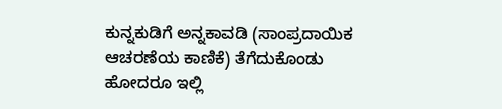ಕುನ್ನಕುಡಿಗೆ ಅನ್ನಕಾವಡಿ (ಸಾಂಪ್ರದಾಯಿಕ ಆಚರಣೆಯ ಕಾಣಿಕೆ) ತೆಗೆದುಕೊಂಡು ಹೋದರೂ ಇಲ್ಲಿ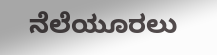ನೆಲೆಯೂರಲು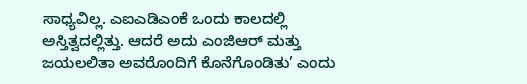ಸಾಧ್ಯವಿಲ್ಲ. ಎಐಎಡಿಎಂಕೆ ಒಂದು ಕಾಲದಲ್ಲಿ ಅಸ್ತಿತ್ವದಲ್ಲಿತ್ತು. ಆದರೆ ಅದು ಎಂಜಿಆರ್ ಮತ್ತು ಜಯಲಲಿತಾ ಅವರೊಂದಿಗೆ ಕೊನೆಗೊಂಡಿತು’ ಎಂದು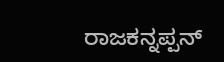ರಾಜಕನ್ನಪ್ಪನ್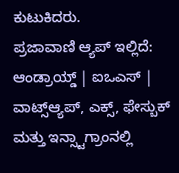ಕುಟುಕಿದರು.
ಪ್ರಜಾವಾಣಿ ಆ್ಯಪ್ ಇಲ್ಲಿದೆ: ಆಂಡ್ರಾಯ್ಡ್ | ಐಒಎಸ್ | ವಾಟ್ಸ್ಆ್ಯಪ್, ಎಕ್ಸ್, ಫೇಸ್ಬುಕ್ ಮತ್ತು ಇನ್ಸ್ಟಾಗ್ರಾಂನಲ್ಲಿ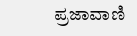ಪ್ರಜಾವಾಣಿ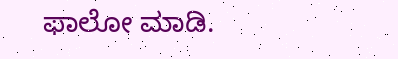ಫಾಲೋ ಮಾಡಿ.